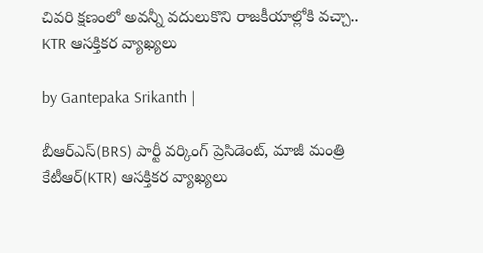చివరి క్షణంలో అవన్నీ వదులుకొని రాజకీయాల్లోకి వచ్చా.. KTR ఆసక్తికర వ్యాఖ్యలు

by Gantepaka Srikanth |

బీఆర్ఎస్(BRS) పార్టీ వర్కింగ్ ప్రెసిడెంట్, మాజీ మంత్రి కేటీఆర్(KTR) ఆసక్తికర వ్యాఖ్యలు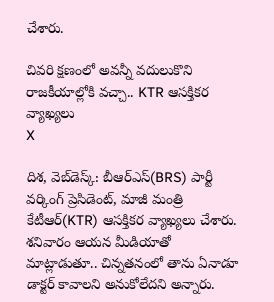చేశారు.

చివరి క్షణంలో అవన్నీ వదులుకొని రాజకీయాల్లోకి వచ్చా.. KTR ఆసక్తికర వ్యాఖ్యలు
X

దిశ, వెబ్‌డెస్క్: బీఆర్ఎస్(BRS) పార్టీ వర్కింగ్ ప్రెసిడెంట్, మాజీ మంత్రి కేటీఆర్(KTR) ఆసక్తికర వ్యాఖ్యలు చేశారు. శనివారం ఆయన మీడియాతో మాట్లాడుతూ.. చిన్నతనంలో తాను ఏనాడూ డాక్టర్ కావాలని అనుకోలేదని అన్నారు.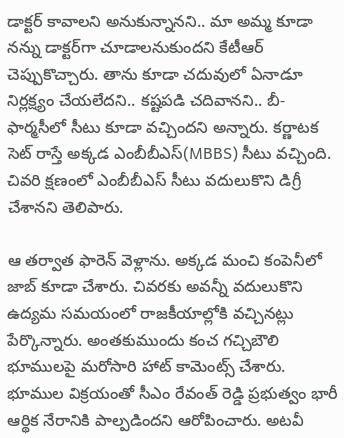డాక్టర్ కావాలని అనుకున్నానని.. మా అమ్మ కూడా నన్ను డాక్టర్‌గా చూడాలనుకుందని కేటీఆర్ చెప్పుకొచ్చారు. తాను కూడా చదువులో ఏనాడూ నిర్లక్ష్యం చేయలేదని.. కష్టపడి చదివానని.. బీ-ఫార్మసీలో సీటు కూడా వచ్చిందని అన్నారు. కర్ణాటక సెట్ రాస్తే అక్కడ ఎంబీబీఎస్(MBBS) సీటు వచ్చింది. చివరి క్షణంలో ఎంబీబీఎస్ సీటు వదులుకొని డిగ్రీ చేశానని తెలిపారు.

ఆ తర్వాత ఫారెన్ వెళ్లాను. అక్కడ మంచి కంపెనీలో జాబ్ కూడా చేశారు. చివరకు అవన్నీ వదులుకొని ఉద్యమ సమయంలో రాజకీయాల్లోకి వచ్చినట్లు పేర్కొన్నారు. అంతకుముందు కంచ గచ్చిబౌలి భూములపై మరోసారి హాట్ కామెంట్స్ చేశారు. భూముల విక్రయంతో సీఎం రేవంత్ రెడ్డి ప్రభుత్వం భారీ ఆర్థిక నేరానికి పాల్పడిందని ఆరోపించారు. అటవీ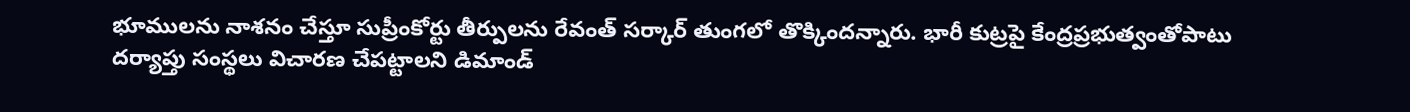భూములను నాశనం చేస్తూ సుప్రీంకోర్టు తీర్పులను రేవంత్ సర్కార్ తుంగలో తొక్కిందన్నారు. భారీ కుట్రపై కేంద్రప్రభుత్వంతోపాటు దర్యాప్తు సంస్థలు విచారణ చేపట్టాలని డిమాండ్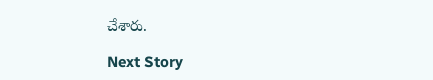చేశారు.

Next Story